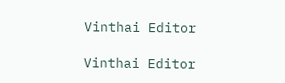Vinthai Editor

Vinthai Editor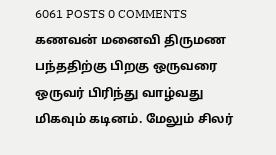6061 POSTS 0 COMMENTS
கணவன் மனைவி திருமண பந்ததிற்கு பிறகு ஒருவரை ஒருவர் பிரிந்து வாழ்வது மிகவும் கடினம். மேலும் சிலர்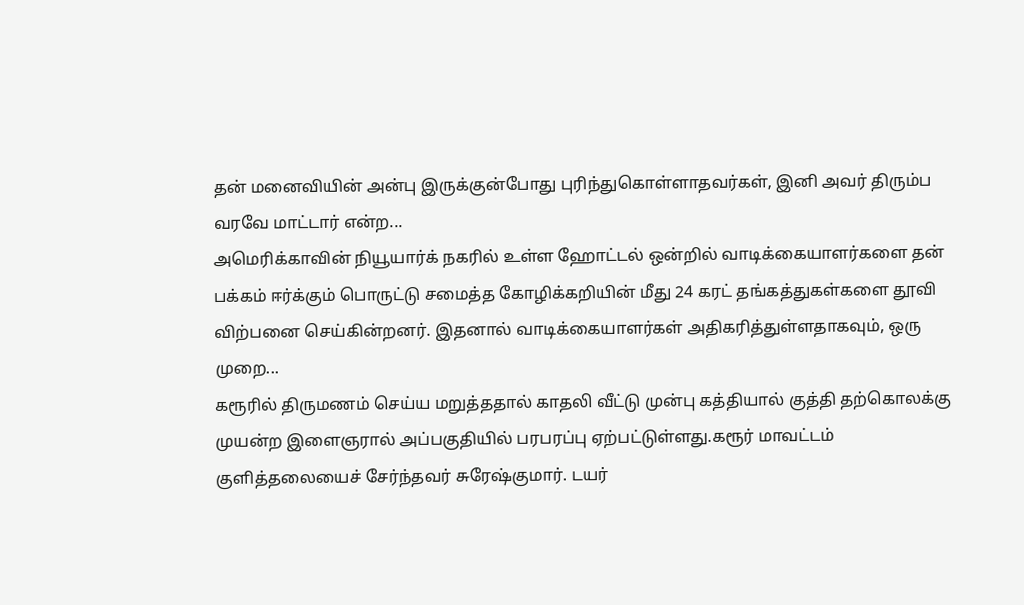தன் மனைவியின் அன்பு இருக்குன்போது புரிந்துகொள்ளாதவர்கள், இனி அவர் திரும்ப வரவே மாட்டார் என்ற...
அமெரிக்காவின் நியூயார்க் நகரில் உள்ள ஹோட்டல் ஒன்றில் வாடிக்கையாளர்களை தன் பக்கம் ஈர்க்கும் பொருட்டு சமைத்த கோழிக்கறியின் மீது 24 கரட் தங்கத்துகள்களை தூவி விற்பனை செய்கின்றனர். இதனால் வாடிக்கையாளர்கள் அதிகரித்துள்ளதாகவும், ஒரு முறை...
கரூரில் திருமணம் செய்ய மறுத்ததால் காதலி வீட்டு முன்பு கத்தியால் குத்தி தற்கொலக்கு முயன்ற இளைஞரால் அப்பகுதியில் பரபரப்பு ஏற்பட்டுள்ளது.கரூர் மாவட்டம் குளித்தலையைச் சேர்ந்தவர் சுரேஷ்குமார். டயர்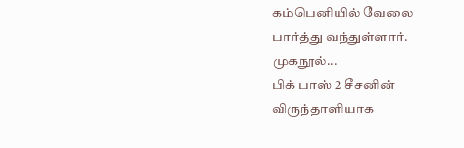கம்பெனியில் வேலை பார்த்து வந்துள்ளார். முகநூல்...
பிக் பாஸ் 2 சீசனின் விருந்தாளியாக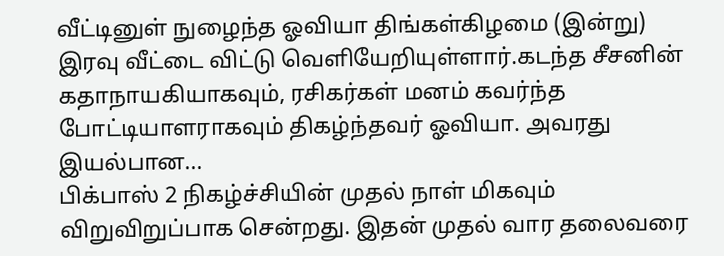வீட்டினுள் நுழைந்த ஓவியா திங்கள்கிழமை (இன்று) இரவு வீட்டை விட்டு வெளியேறியுள்ளார்.கடந்த சீசனின் கதாநாயகியாகவும், ரசிகர்கள் மனம் கவர்ந்த போட்டியாளராகவும் திகழ்ந்தவர் ஓவியா. அவரது இயல்பான...
பிக்பாஸ் 2 நிகழ்ச்சியின் முதல் நாள் மிகவும் விறுவிறுப்பாக சென்றது. இதன் முதல் வார தலைவரை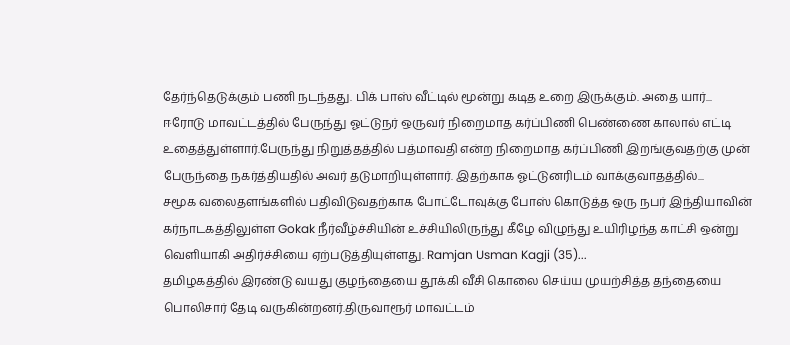தேர்ந்தெடுக்கும் பணி நடந்தது. பிக் பாஸ் வீட்டில் மூன்று கடித உறை இருக்கும். அதை யார்...
ஈரோடு மாவட்டத்தில் பேருந்து ஓட்டுநர் ஒருவர் நிறைமாத கர்ப்பிணி பெண்ணை காலால் எட்டி உதைத்துள்ளார்.பேருந்து நிறுத்தத்தில் பத்மாவதி என்ற நிறைமாத கர்ப்பிணி இறங்குவதற்கு முன் பேருந்தை நகர்த்தியதில் அவர் தடுமாறியுள்ளார். இதற்காக ஓட்டுனரிடம் வாக்குவாதத்தில்...
சமூக வலைதளங்களில் பதிவிடுவதற்காக போட்டோவுக்கு போஸ் கொடுத்த ஒரு நபர் இந்தியாவின் கர்நாடகத்திலுள்ள Gokak நீர்வீழ்ச்சியின் உச்சியிலிருந்து கீழே விழுந்து உயிரிழந்த காட்சி ஒன்று வெளியாகி அதிர்ச்சியை ஏற்படுத்தியுள்ளது. Ramjan Usman Kagji (35)...
தமிழகத்தில் இரண்டு வயது குழந்தையை தூக்கி வீசி கொலை செய்ய முயற்சித்த தந்தையை பொலிசார் தேடி வருகின்றனர்.திருவாரூர் மாவட்டம்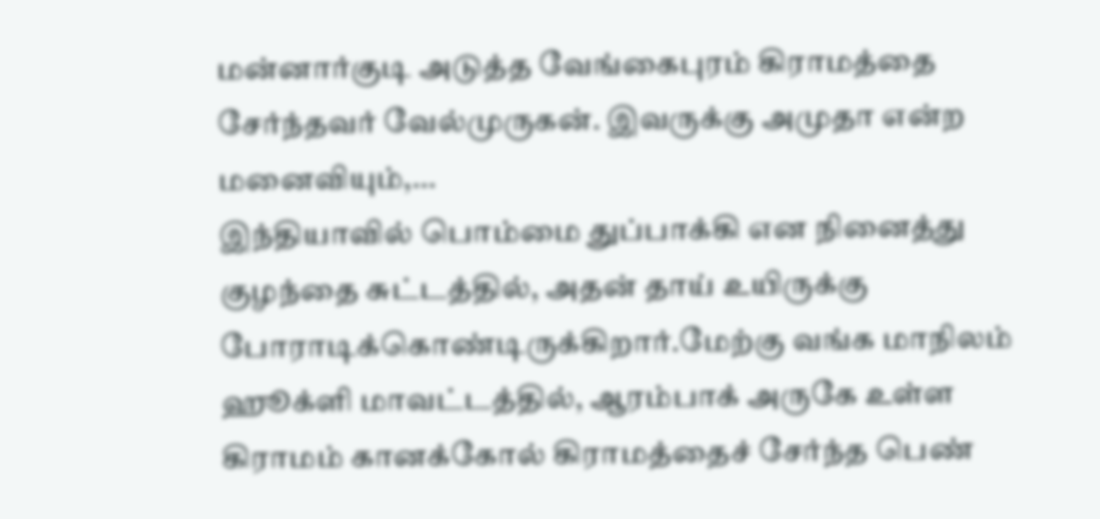மன்னார்குடி அடுத்த வேங்கைபுரம் கிராமத்தை சேர்ந்தவர் வேல்முருகன். இவருக்கு அமுதா என்ற மனைவியும்,...
இந்தியாவில் பொம்மை துப்பாக்கி என நினைத்து குழந்தை சுட்டத்தில், அதன் தாய் உயிருக்கு போராடிக்கொண்டிருக்கிறார்.மேற்கு வங்க மாநிலம் ஹூக்ளி மாவட்டத்தில், ஆரம்பாக் அருகே உள்ள கிராமம் கானக்கோல் கிராமத்தைச் சேர்ந்த பெண்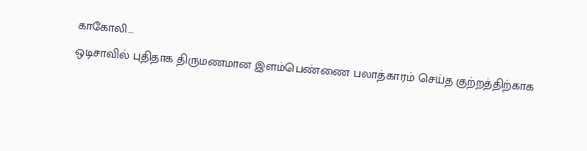காகோலி...
ஒடிசாவில் புதிதாக திருமணமான இளம்பெண்ணை பலாத்காரம் செய்த குற்றத்திற்காக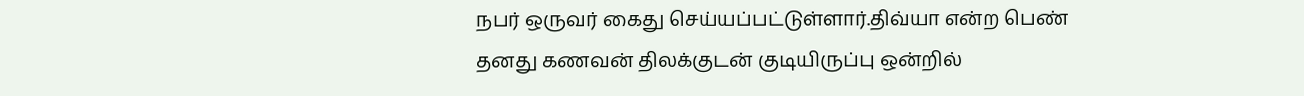நபர் ஒருவர் கைது செய்யப்பட்டுள்ளார்.திவ்யா என்ற பெண் தனது கணவன் திலக்குடன் குடியிருப்பு ஒன்றில்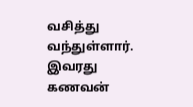வசித்து வந்துள்ளார். இவரது கணவன்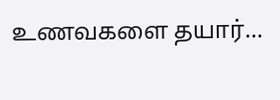உணவகளை தயார்...